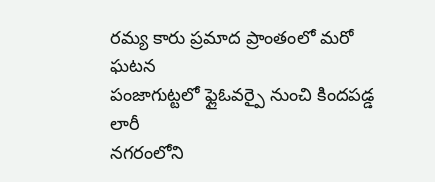రమ్య కారు ప్రమాద ప్రాంతంలో మరో ఘటన
పంజాగుట్టలో ఫ్లైఓవర్పై నుంచి కిందపడ్డ లారీ
నగరంలోని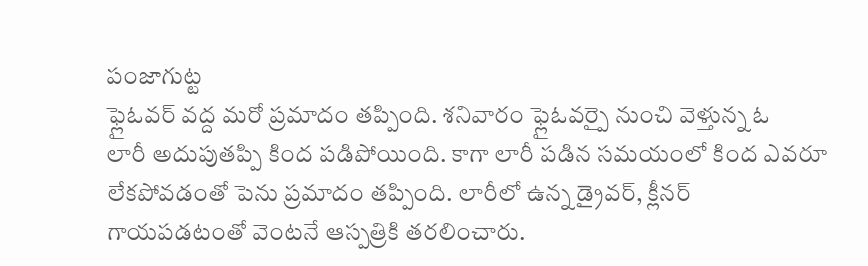పంజాగుట్ట
ఫ్లైఓవర్ వద్ద మరో ప్రమాదం తప్పింది. శనివారం ఫ్లైఓవర్పై నుంచి వెళ్తున్న ఓ
లారీ అదుపుతప్పి కింద పడిపోయింది. కాగా లారీ పడిన సమయంలో కింద ఎవరూ
లేకపోవడంతో పెను ప్రమాదం తప్పింది. లారీలో ఉన్న డ్రైవర్, క్లీనర్
గాయపడటంతో వెంటనే ఆస్పత్రికి తరలించారు.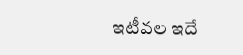ఇటీవల ఇదే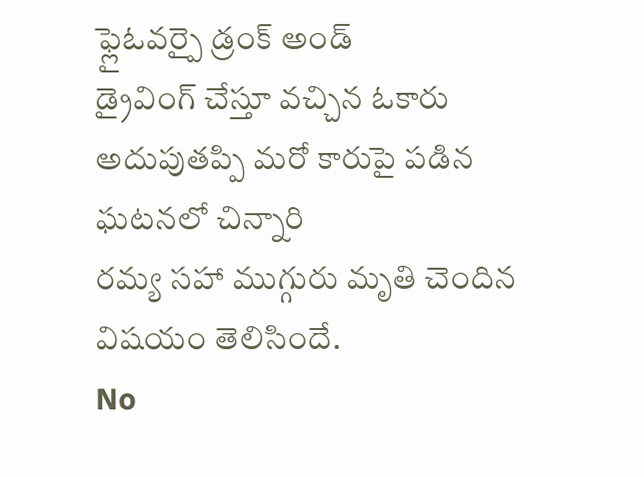ఫ్లైఓవర్పై డ్రంక్ అండ్
డ్రైవింగ్ చేస్తూ వచ్చిన ఓకారు అదుపుతప్పి మరో కారుపై పడిన ఘటనలో చిన్నారి
రమ్య సహా ముగ్గురు మృతి చెందిన విషయం తెలిసిందే.
No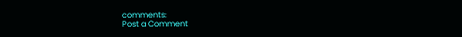comments:
Post a Comment